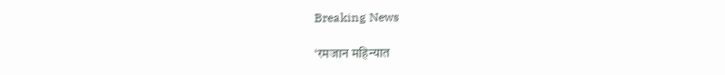Breaking News

‘रमजान महिन्यात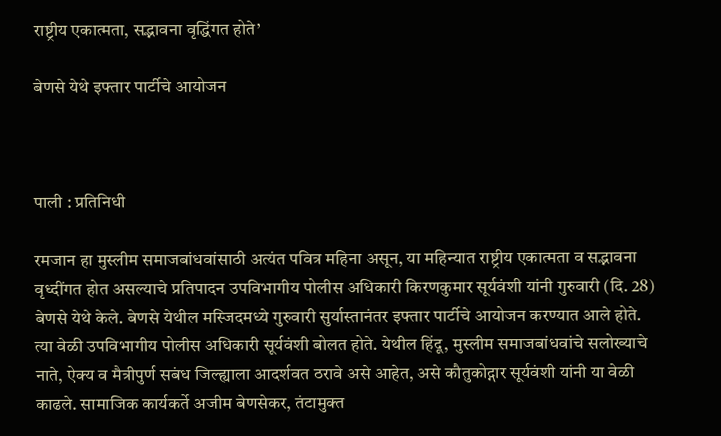राष्ट्रीय एकात्मता, सद्भावना वृद्धिंगत होते’

बेणसे येथे इफ्तार पार्टीचे आयोजन



पाली : प्रतिनिधी

रमजान हा मुस्लीम समाजबांधवांसाठी अत्यंत पवित्र महिना असून, या महिन्यात राष्ट्रीय एकात्मता व सद्भावना वृध्दींगत होत असल्याचे प्रतिपादन उपविभागीय पोलीस अधिकारी किरणकुमार सूर्यवंशी यांनी गुरुवारी (दि. 28) बेणसे येथे केले. बेणसे येथील मस्जिदमध्ये गुरुवारी सुर्यास्तानंतर इफ्तार पार्टीचे आयोजन करण्यात आले होते. त्या वेळी उपविभागीय पोलीस अधिकारी सूर्यवंशी बोलत होते. येथील हिंदू, मुस्लीम समाजबांधवांचे सलोख्याचे नाते, ऐक्य व मैत्रीपुर्ण सबंध जिल्ह्याला आदर्शवत ठरावे असे आहेत, असे कौतुकोद्गार सूर्यवंशी यांनी या वेळी काढले. सामाजिक कार्यकर्ते अजीम बेणसेकर, तंटामुक्त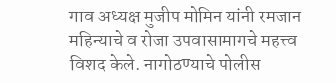गाव अध्यक्ष मुजीप मोमिन यांनी रमजान महिन्याचे व रोजा उपवासामागचे महत्त्व विशद केले. नागोठण्याचे पोलीस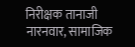निरीक्षक तानाजी नारनवार, सामाजिक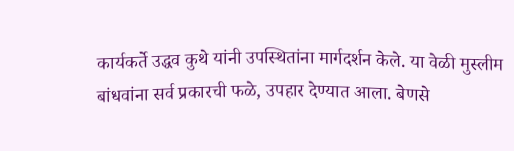कार्यकर्ते उद्धव कुथे यांनी उपस्थितांना मार्गदर्शन केले. या वेळी मुस्लीम बांधवांना सर्व प्रकारची फळे, उपहार देण्यात आला. बेणसे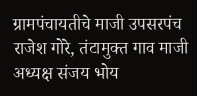ग्रामपंचायतीचे माजी उपसरपंच राजेश गोरे, तंटामुक्त गाव माजी अध्यक्ष संजय भोय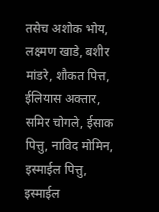तसेच अशोक भोय, लक्ष्मण खाडे, बशीर मांडरे, शौकत पित्त, ईलियास अक्तार, समिर चोगले, ईसाक पित्तु, नाविद मोमिन, इस्माईल पित्तु, इस्माईल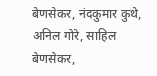बेणसेकर, नंदकुमार कुथे, अनिल गोरे, साहिल बेणसेकर,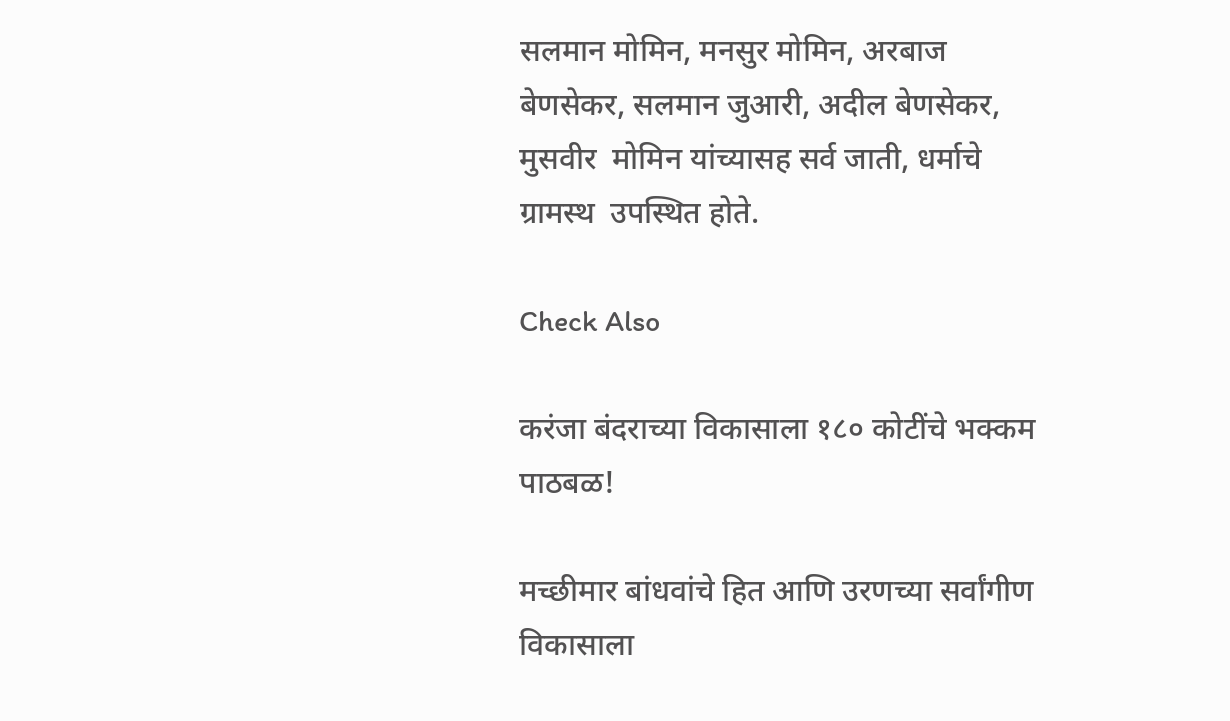सलमान मोमिन, मनसुर मोमिन, अरबाज बेणसेकर, सलमान जुआरी, अदील बेणसेकर, मुसवीर  मोमिन यांच्यासह सर्व जाती, धर्माचे ग्रामस्थ  उपस्थित होते.

Check Also

करंजा बंदराच्या विकासाला १८० कोटींचे भक्कम पाठबळ!

मच्छीमार बांधवांचे हित आणि उरणच्या सर्वांगीण विकासाला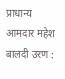प्राधान्य आमदार महेश बालदी उरण :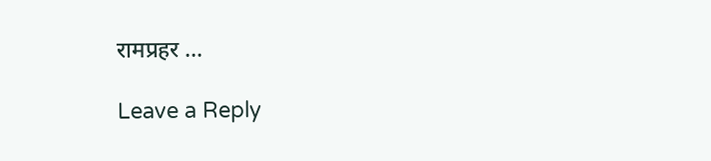रामप्रहर …

Leave a Reply